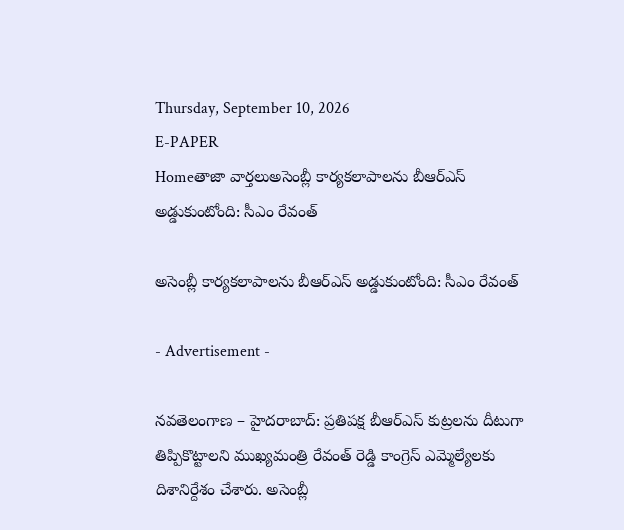Thursday, September 10, 2026
E-PAPER
Homeతాజా వార్తలుఅసెంబ్లీ కార్యకలాపాలను బీఆర్ఎస్ అడ్డుకుంటోంది: సీఎం రేవంత్‌

అసెంబ్లీ కార్యకలాపాలను బీఆర్ఎస్ అడ్డుకుంటోంది: సీఎం రేవంత్‌

- Advertisement -

నవతెలంగాణ – హైదరాబాద్‌: ప్రతిపక్ష బీఆర్ఎస్ కుట్రలను దీటుగా తిప్పికొట్టాలని ముఖ్యమంత్రి రేవంత్ రెడ్డి కాంగ్రెస్ ఎమ్మెల్యేలకు దిశానిర్దేశం చేశారు. అసెంబ్లీ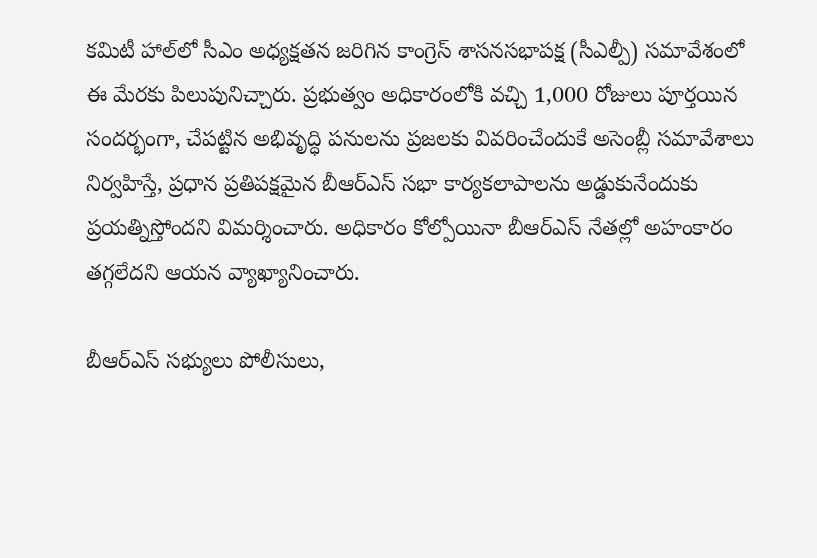కమిటీ హాల్‌లో సీఎం అధ్యక్షతన జరిగిన కాంగ్రెస్ శాసనసభాపక్ష (సీఎల్పీ) సమావేశంలో ఈ మేరకు పిలుపునిచ్చారు. ప్రభుత్వం అధికారంలోకి వచ్చి 1,000 రోజులు పూర్తయిన సందర్భంగా, చేపట్టిన అభివృద్ధి పనులను ప్రజలకు వివరించేందుకే అసెంబ్లీ సమావేశాలు నిర్వహిస్తే, ప్రధాన ప్రతిపక్షమైన బీఆర్ఎస్ సభా కార్యకలాపాలను అడ్డుకునేందుకు ప్రయత్నిస్తోందని విమర్శించారు. అధికారం కోల్పోయినా బీఆర్ఎస్‌ నేతల్లో అహంకారం తగ్గలేదని ఆయన వ్యాఖ్యానించారు.

బీఆర్ఎస్ సభ్యులు పోలీసులు,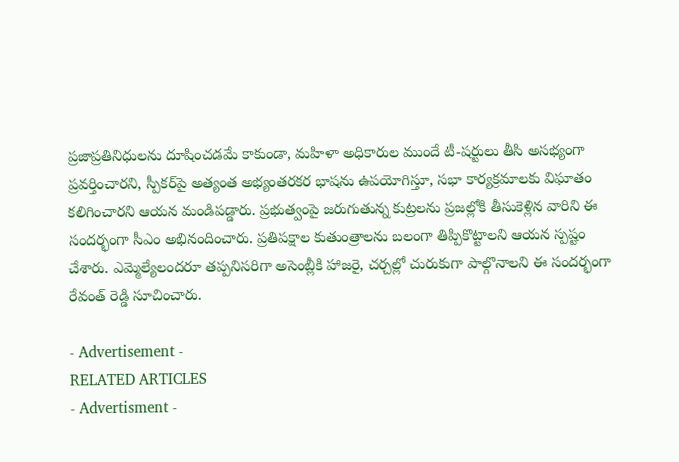ప్రజాప్రతినిధులను దూషించడమే కాకుండా, మహిళా అధికారుల ముందే టీ-షర్టులు తీసి అసభ్యంగా ప్రవర్తించారని, స్పీకర్‌పై అత్యంత అభ్యంతరకర భాషను ఉపయోగిస్తూ, సభా కార్యక్రమాలకు విఘాతం కలిగించారని ఆయన మండిపడ్డారు. ప్రభుత్వంపై జరుగుతున్న కుట్రలను ప్రజల్లోకి తీసుకెళ్లిన వారిని ఈ సందర్భంగా సీఎం అభినందించారు. ప్రతిపక్షాల కుతుంత్రాలను బలంగా తిప్పికొట్టాలని ఆయన స్పష్టం చేశారు. ఎమ్మెల్యేలందరూ తప్పనిసరిగా అసెంబ్లీకి హాజరై, చర్చల్లో చురుకుగా పాల్గొనాలని ఈ సందర్భంగా రేవంత్ రెడ్డి సూచించారు.

- Advertisement -
RELATED ARTICLES
- Advertisment -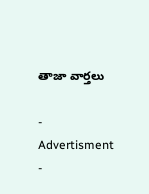తాజా వార్తలు

- Advertisment -